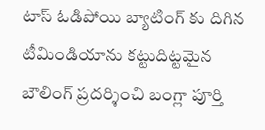టాస్ ఓడిపోయి బ్యాటింగ్ కు దిగిన టీమిండియాను కట్టుదిట్టమైన బౌలింగ్ ప్రదర్శించి బంగ్లా పూర్తి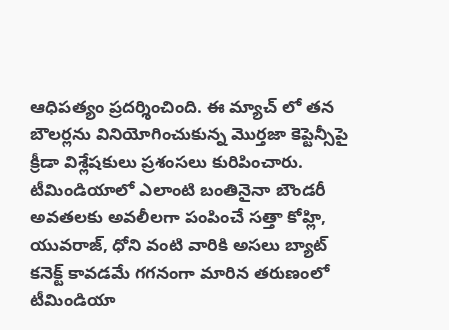ఆధిపత్యం ప్రదర్శించింది. ఈ మ్యాచ్ లో తన బౌలర్లను వినియోగించుకున్న మొర్తజా కెప్టెన్సీపై క్రీడా విశ్లేషకులు ప్రశంసలు కురిపించారు. టీమిండియాలో ఎలాంటి బంతినైనా బౌండరీ అవతలకు అవలీలగా పంపించే సత్తా కోహ్లి, యువరాజ్, ధోని వంటి వారికి అసలు బ్యాట్ కనెక్ట్ కావడమే గగనంగా మారిన తరుణంలో టీమిండియా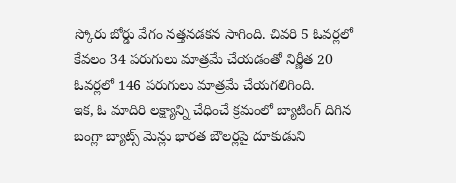స్కోరు బోర్డు వేగం నత్తనడకన సాగింది. చివరి 5 ఓవర్లలో కేవలం 34 పరుగులు మాత్రమే చేయడంతో నిర్ణీత 20 ఓవర్లలో 146 పరుగులు మాత్రమే చేయగలిగింది.
ఇక, ఓ మాదిరి లక్ష్యాన్ని చేధించే క్రమంలో బ్యాటింగ్ దిగిన బంగ్లా బ్యాట్స్ మెన్లు భారత బౌలర్లపై దూకుడుని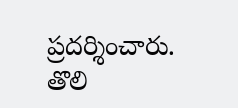ప్రదర్శించారు. తొలి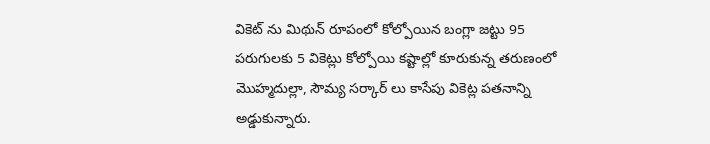వికెట్ ను మిథున్ రూపంలో కోల్పోయిన బంగ్లా జట్టు 95 పరుగులకు 5 వికెట్లు కోల్పోయి కష్టాల్లో కూరుకున్న తరుణంలో మొహ్మదుల్లా, సౌమ్య సర్కార్ లు కాసేపు వికెట్ల పతనాన్ని అడ్డుకున్నారు.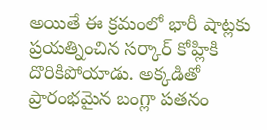అయితే ఈ క్రమంలో భారీ షాట్లకు ప్రయత్నించిన సర్కార్ కోహ్లికి దొరికిపోయాడు. అక్కడితో ప్రారంభమైన బంగ్లా పతనం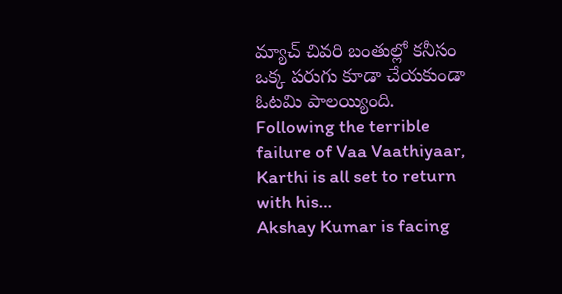మ్యాచ్ చివరి బంతుల్లో కనీసం ఒక్క పరుగు కూడా చేయకుండా ఓటమి పాలయ్యింది.
Following the terrible failure of Vaa Vaathiyaar, Karthi is all set to return with his…
Akshay Kumar is facing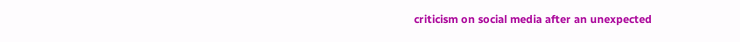criticism on social media after an unexpected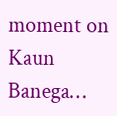moment on Kaun Banega…